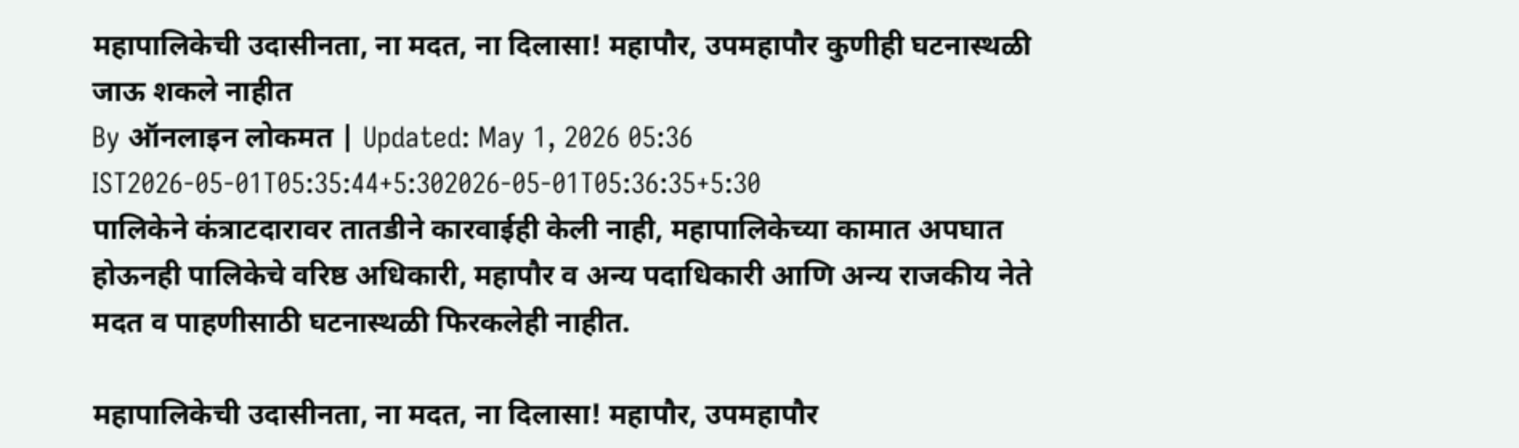महापालिकेची उदासीनता, ना मदत, ना दिलासा! महापौर, उपमहापौर कुणीही घटनास्थळी जाऊ शकले नाहीत
By ऑनलाइन लोकमत | Updated: May 1, 2026 05:36 IST2026-05-01T05:35:44+5:302026-05-01T05:36:35+5:30
पालिकेने कंत्राटदारावर तातडीने कारवाईही केली नाही, महापालिकेच्या कामात अपघात होऊनही पालिकेचे वरिष्ठ अधिकारी, महापौर व अन्य पदाधिकारी आणि अन्य राजकीय नेते मदत व पाहणीसाठी घटनास्थळी फिरकलेही नाहीत.

महापालिकेची उदासीनता, ना मदत, ना दिलासा! महापौर, उपमहापौर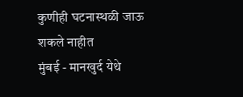कुणीही घटनास्थळी जाऊ शकले नाहीत
मुंबई - मानखुर्द येथे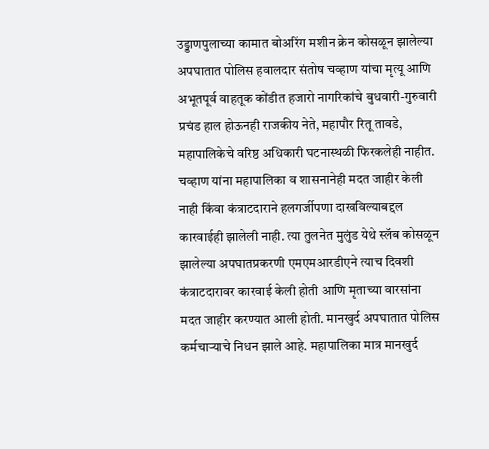उड्डाणपुलाच्या कामात बोअरिंग मशीन क्रेन कोसळून झालेल्या अपघातात पोलिस हवालदार संतोष चव्हाण यांचा मृत्यू आणि अभूतपूर्व वाहतूक कोंडीत हजारो नागरिकांचे बुधवारी-गुरुवारी प्रचंड हाल होऊनही राजकीय नेते, महापौर रितू तावडे, महापालिकेचे वरिष्ठ अधिकारी घटनास्थळी फिरकलेही नाहीत. चव्हाण यांना महापालिका व शासनानेही मदत जाहीर केली नाही किंवा कंत्राटदाराने हलगर्जीपणा दाखविल्याबद्दल कारवाईही झालेली नाही. त्या तुलनेत मुलुंड येथे स्लॅब कोसळून झालेल्या अपघातप्रकरणी एमएमआरडीएने त्याच दिवशी कंत्राटदारावर कारवाई केली होती आणि मृताच्या वारसांना मदत जाहीर करण्यात आली होती. मानखुर्द अपघातात पोलिस कर्मचाऱ्याचे निधन झाले आहे. महापालिका मात्र मानखुर्द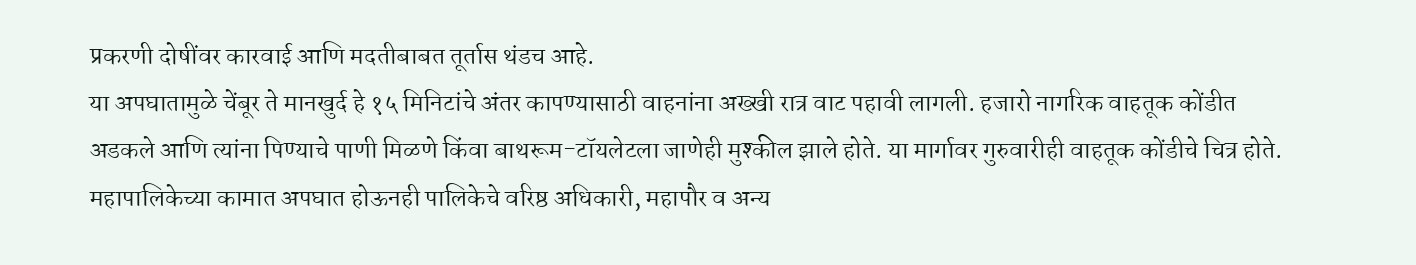प्रकरणी दोषींवर कारवाई आणि मदतीबाबत तूर्तास थंडच आहे.
या अपघातामुळे चेंबूर ते मानखुर्द हे १५ मिनिटांचे अंतर कापण्यासाठी वाहनांना अख्खी रात्र वाट पहावी लागली. हजारो नागरिक वाहतूक कोंडीत अडकले आणि त्यांना पिण्याचे पाणी मिळणे किंवा बाथरूम-टॉयलेटला जाणेही मुश्कील झाले होते. या मार्गावर गुरुवारीही वाहतूक कोंडीचे चित्र होते. महापालिकेच्या कामात अपघात होऊनही पालिकेचे वरिष्ठ अधिकारी, महापौर व अन्य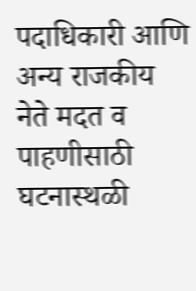पदाधिकारी आणि अन्य राजकीय नेते मदत व पाहणीसाठी घटनास्थळी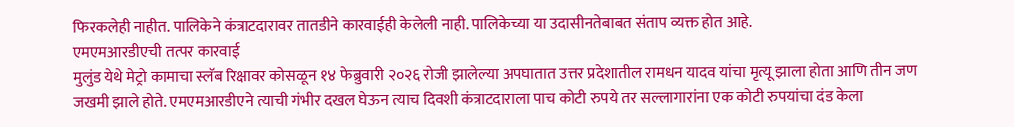फिरकलेही नाहीत. पालिकेने कंत्राटदारावर तातडीने कारवाईही केलेली नाही. पालिकेच्या या उदासीनतेबाबत संताप व्यक्त होत आहे.
एमएमआरडीएची तत्पर कारवाई
मुलुंड येथे मेट्रो कामाचा स्लॅब रिक्षावर कोसळून १४ फेब्रुवारी २०२६ रोजी झालेल्या अपघातात उत्तर प्रदेशातील रामधन यादव यांचा मृत्यू झाला होता आणि तीन जण जखमी झाले होते. एमएमआरडीएने त्याची गंभीर दखल घेऊन त्याच दिवशी कंत्राटदाराला पाच कोटी रुपये तर सल्लागारांना एक कोटी रुपयांचा दंड केला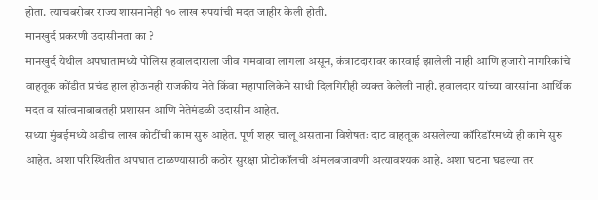होता. त्याचबरोबर राज्य शासनानेही १० लाख रुपयांची मदत जाहीर केली होती.
मानखुर्द प्रकरणी उदासीनता का ?
मानखुर्द येथील अपघातामध्ये पोलिस हवालदाराला जीव गमवावा लागला असून, कंत्राटदारावर कारवाई झालेली नाही आणि हजारो नागरिकांचे वाहतूक कोंडीत प्रचंड हाल होऊनही राजकीय नेते किंवा महापालिकेने साधी दिलगिरीही व्यक्त केलेली नाही. हवालदार यांच्या वारसांना आर्थिक मदत व सांत्वनाबाबतही प्रशासन आणि नेतेमंडळी उदासीन आहेत.
सध्या मुंबईमध्ये अडीच लाख कोटींची काम सुरु आहेत. पूर्ण शहर चालू असताना विशेषतः दाट वाहतूक असलेल्या कॉरिडॉरमध्ये ही कामे सुरु आहेत. अशा परिस्थितीत अपघात टाळण्यासाठी कठोर सुरक्षा प्रोटोकॉलची अंमलबजावणी अत्यावश्यक आहे. अशा घटना घडल्या तर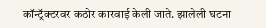कॉन्ट्रॅक्टरवर कठोर कारवाई केली जाते. झालेली घटना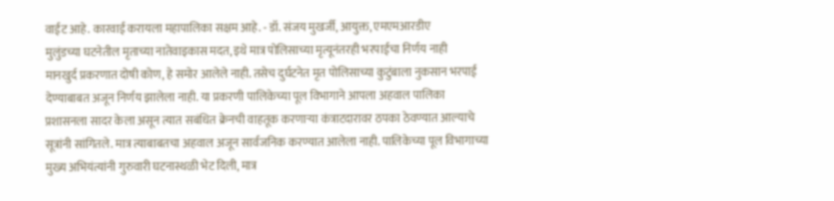वाईट आहे. कारवाई करायला महापालिका सक्षम आहे. - डॉ. संजय मुखर्जी, आयुक्त, एमएमआरडीए
मुलुंडच्या घटनेतील मृताच्या नातेवाइकास मदत, इथे मात्र पोलिसाच्या मृत्यूनंतरही भरपाईचा निर्णय नाही
मानखुर्द प्रकरणात दोषी कोण, हे समोर आलेले नाही. तसेच दुर्घटनेत मृत पोलिसाच्या कुटुंबाला नुकसान भरपाई देण्याबाबत अजून निर्णय झालेला नाही. या प्रकरणी पालिकेच्या पूल विभागाने आपला अहवाल पालिका प्रशासनला सादर केला असून त्यात सबंधित क्रेनची वाहतूक करणाऱ्या कंत्राटदारावर ठपका ठेवण्यात आल्याचे सूत्रांनी सांगितले. मात्र त्याबाबतचा अहवाल अजून सार्वजनिक करण्यात आलेला नाही. पालिकेच्या पूल विभागाच्या मुख्य अभियंत्यांनी गुरुवारी घटनास्थळी भेट दिली, मात्र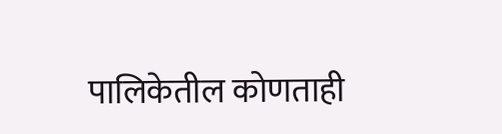पालिकेतील कोणताही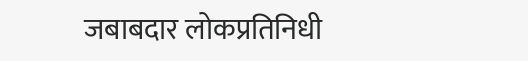जबाबदार लोकप्रतिनिधी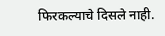फिरकल्याचे दिसले नाही.